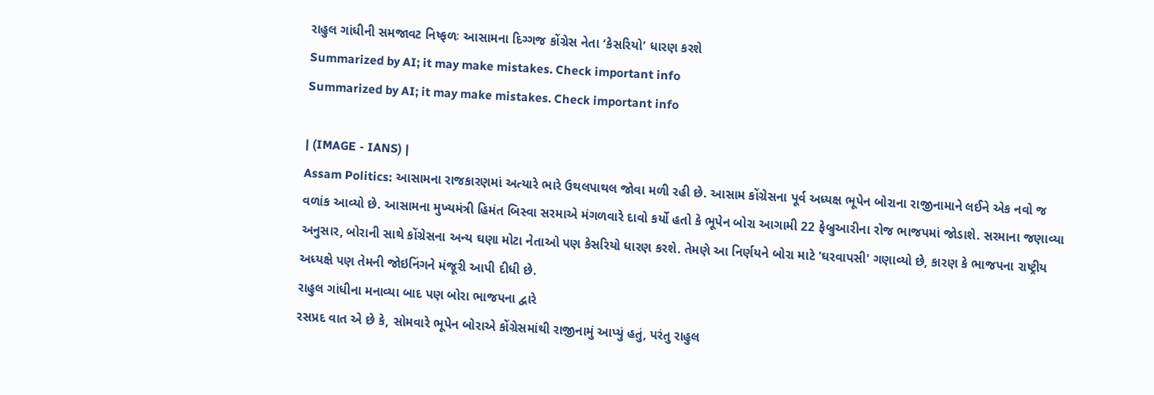રાહુલ ગાંધીની સમજાવટ નિષ્ફળઃ આસામના દિગ્ગજ કોંગ્રેસ નેતા ‘કેસરિયો’ ધારણ કરશે
Summarized by AI; it may make mistakes. Check important info
Summarized by AI; it may make mistakes. Check important info

| (IMAGE - IANS) |
Assam Politics: આસામના રાજકારણમાં અત્યારે ભારે ઉથલપાથલ જોવા મળી રહી છે. આસામ કોંગ્રેસના પૂર્વ અધ્યક્ષ ભૂપેન બોરાના રાજીનામાને લઈને એક નવો જ વળાંક આવ્યો છે. આસામના મુખ્યમંત્રી હિમંત બિસ્વા સરમાએ મંગળવારે દાવો કર્યો હતો કે ભૂપેન બોરા આગામી 22 ફેબ્રુઆરીના રોજ ભાજપમાં જોડાશે. સરમાના જણાવ્યા અનુસાર, બોરાની સાથે કોંગ્રેસના અન્ય ઘણા મોટા નેતાઓ પણ કેસરિયો ધારણ કરશે. તેમણે આ નિર્ણયને બોરા માટે 'ઘરવાપસી' ગણાવ્યો છે, કારણ કે ભાજપના રાષ્ટ્રીય અધ્યક્ષે પણ તેમની જોઇનિંગને મંજૂરી આપી દીધી છે.
રાહુલ ગાંધીના મનાવ્યા બાદ પણ બોરા ભાજપના દ્વારે
રસપ્રદ વાત એ છે કે, સોમવારે ભૂપેન બોરાએ કોંગ્રેસમાંથી રાજીનામું આપ્યું હતું, પરંતુ રાહુલ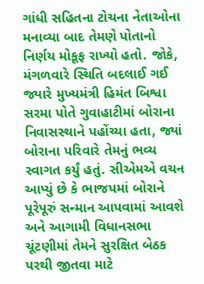ગાંધી સહિતના ટોચના નેતાઓના મનાવ્યા બાદ તેમણે પોતાનો નિર્ણય મોકૂફ રાખ્યો હતો. જોકે, મંગળવારે સ્થિતિ બદલાઈ ગઈ જ્યારે મુખ્યમંત્રી હિમંત બિશ્વા સરમા પોતે ગુવાહાટીમાં બોરાના નિવાસસ્થાને પહોંચ્યા હતા, જ્યાં બોરાના પરિવારે તેમનું ભવ્ય સ્વાગત કર્યું હતું. સીએમએ વચન આપ્યું છે કે ભાજપમાં બોરાને પૂરેપૂરું સન્માન આપવામાં આવશે અને આગામી વિધાનસભા ચૂંટણીમાં તેમને સુરક્ષિત બેઠક પરથી જીતવા માટે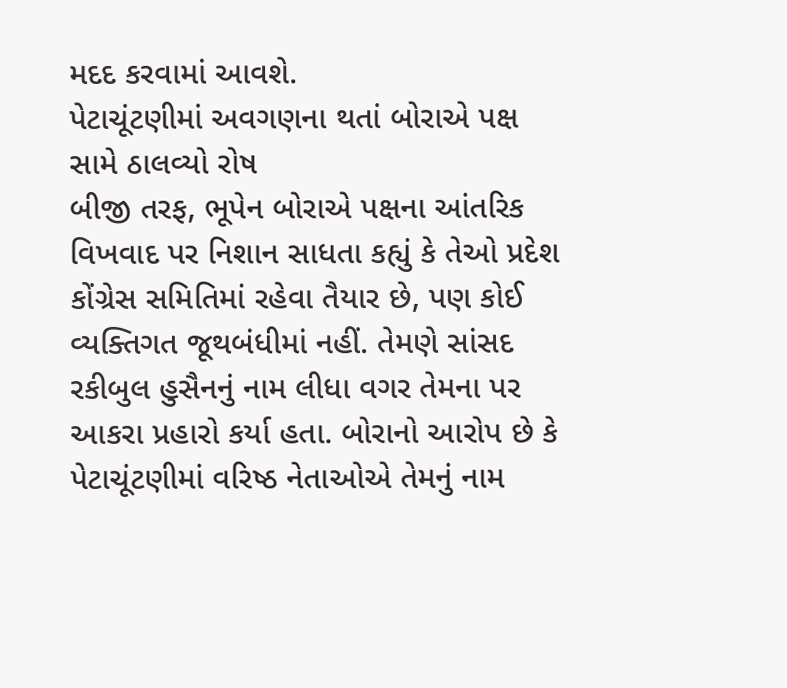મદદ કરવામાં આવશે.
પેટાચૂંટણીમાં અવગણના થતાં બોરાએ પક્ષ સામે ઠાલવ્યો રોષ
બીજી તરફ, ભૂપેન બોરાએ પક્ષના આંતરિક વિખવાદ પર નિશાન સાધતા કહ્યું કે તેઓ પ્રદેશ કોંગ્રેસ સમિતિમાં રહેવા તૈયાર છે, પણ કોઈ વ્યક્તિગત જૂથબંધીમાં નહીં. તેમણે સાંસદ રકીબુલ હુસૈનનું નામ લીધા વગર તેમના પર આકરા પ્રહારો કર્યા હતા. બોરાનો આરોપ છે કે પેટાચૂંટણીમાં વરિષ્ઠ નેતાઓએ તેમનું નામ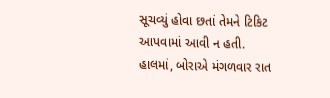સૂચવ્યું હોવા છતાં તેમને ટિકિટ આપવામાં આવી ન હતી. હાલમાં, બોરાએ મંગળવાર રાત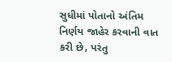સુધીમાં પોતાનો અંતિમ નિર્ણય જાહેર કરવાની વાત કરી છે, પરંતુ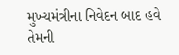મુખ્યમંત્રીના નિવેદન બાદ હવે તેમની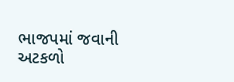ભાજપમાં જવાની અટકળો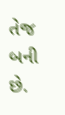તેજ બની છે.